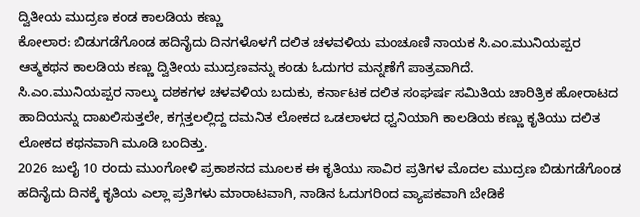ದ್ವಿತೀಯ ಮುದ್ರಣ ಕಂಡ ಕಾಲಡಿಯ ಕಣ್ಣು
ಕೋಲಾರ: ಬಿಡುಗಡೆಗೊಂಡ ಹದಿನೈದು ದಿನಗಳೊಳಗೆ ದಲಿತ ಚಳವಳಿಯ ಮಂಚೂಣಿ ನಾಯಕ ಸಿ.ಎಂ.ಮುನಿಯಪ್ಪರ ಆತ್ಮಕಥನ ಕಾಲಡಿಯ ಕಣ್ಣು ದ್ವಿತೀಯ ಮುದ್ರಣವನ್ನು ಕಂಡು ಓದುಗರ ಮನ್ನಣೆಗೆ ಪಾತ್ರವಾಗಿದೆ.
ಸಿ.ಎಂ.ಮುನಿಯಪ್ಪರ ನಾಲ್ಕು ದಶಕಗಳ ಚಳವಳಿಯ ಬದುಕು, ಕರ್ನಾಟಕ ದಲಿತ ಸಂಘರ್ಷ ಸಮಿತಿಯ ಚಾರಿತ್ರಿಕ ಹೋರಾಟದ ಹಾದಿಯನ್ನು ದಾಖಲಿಸುತ್ತಲೇ, ಕಗ್ಗತ್ತಲಲ್ಲಿದ್ದ ದಮನಿತ ಲೋಕದ ಒಡಲಾಳದ ಧ್ವನಿಯಾಗಿ ಕಾಲಡಿಯ ಕಣ್ಣು ಕೃತಿಯು ದಲಿತ ಲೋಕದ ಕಥನವಾಗಿ ಮೂಡಿ ಬಂದಿತ್ತು.
2026 ಜುಲೈ 10 ರಂದು ಮುಂಗೋಳಿ ಪ್ರಕಾಶನದ ಮೂಲಕ ಈ ಕೃತಿಯು ಸಾವಿರ ಪ್ರತಿಗಳ ಮೊದಲ ಮುದ್ರಣ ಬಿಡುಗಡೆಗೊಂಡ ಹದಿನೈದು ದಿನಕ್ಕೆ ಕೃತಿಯ ಎಲ್ಲಾ ಪ್ರತಿಗಳು ಮಾರಾಟವಾಗಿ, ನಾಡಿನ ಓದುಗರಿಂದ ವ್ಯಾಪಕವಾಗಿ ಬೇಡಿಕೆ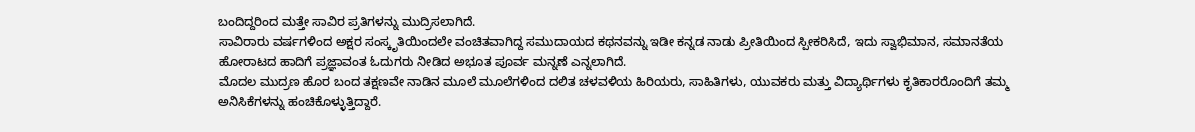ಬಂದಿದ್ದರಿಂದ ಮತ್ತೇ ಸಾವಿರ ಪ್ರತಿಗಳನ್ನು ಮುದ್ರಿಸಲಾಗಿದೆ.
ಸಾವಿರಾರು ವರ್ಷಗಳಿಂದ ಅಕ್ಷರ ಸಂಸ್ಕೃತಿಯಿಂದಲೇ ವಂಚಿತವಾಗಿದ್ದ ಸಮುದಾಯದ ಕಥನವನ್ನು ಇಡೀ ಕನ್ನಡ ನಾಡು ಪ್ರೀತಿಯಿಂದ ಸ್ಪೀಕರಿಸಿದೆ, ಇದು ಸ್ವಾಭಿಮಾನ, ಸಮಾನತೆಯ ಹೋರಾಟದ ಹಾದಿಗೆ ಪ್ರಜ್ಞಾವಂತ ಓದುಗರು ನೀಡಿದ ಅಭೂತ ಪೂರ್ವ ಮನ್ನಣೆ ಎನ್ನಲಾಗಿದೆ.
ಮೊದಲ ಮುದ್ರಣ ಹೊರ ಬಂದ ತಕ್ಷಣವೇ ನಾಡಿನ ಮೂಲೆ ಮೂಲೆಗಳಿಂದ ದಲಿತ ಚಳವಳಿಯ ಹಿರಿಯರು, ಸಾಹಿತಿಗಳು, ಯುವಕರು ಮತ್ತು ವಿದ್ಯಾರ್ಥಿಗಳು ಕೃತಿಕಾರರೊಂದಿಗೆ ತಮ್ಮ ಅನಿಸಿಕೆಗಳನ್ನು ಹಂಚಿಕೊಳ್ಳುತ್ತಿದ್ದಾರೆ.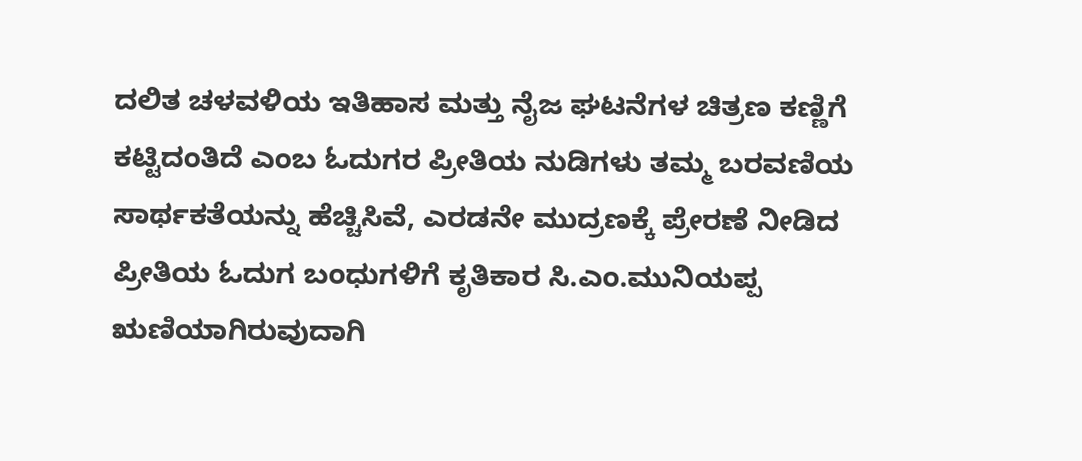ದಲಿತ ಚಳವಳಿಯ ಇತಿಹಾಸ ಮತ್ತು ನೈಜ ಘಟನೆಗಳ ಚಿತ್ರಣ ಕಣ್ಣಿಗೆ ಕಟ್ಟಿದಂತಿದೆ ಎಂಬ ಓದುಗರ ಪ್ರೀತಿಯ ನುಡಿಗಳು ತಮ್ಮ ಬರವಣಿಯ ಸಾರ್ಥಕತೆಯನ್ನು ಹೆಚ್ಚಿಸಿವೆ, ಎರಡನೇ ಮುದ್ರಣಕ್ಕೆ ಪ್ರೇರಣೆ ನೀಡಿದ ಪ್ರೀತಿಯ ಓದುಗ ಬಂಧುಗಳಿಗೆ ಕೃತಿಕಾರ ಸಿ.ಎಂ.ಮುನಿಯಪ್ಪ ಋಣಿಯಾಗಿರುವುದಾಗಿ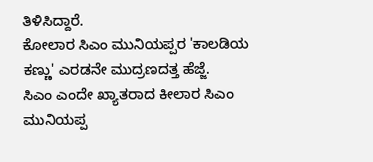ತಿಳಿಸಿದ್ದಾರೆ.
ಕೋಲಾರ ಸಿಎಂ ಮುನಿಯಪ್ಪರ 'ಕಾಲಡಿಯ ಕಣ್ಣು' ಎರಡನೇ ಮುದ್ರಣದತ್ತ ಹೆಜ್ಜೆ.
ಸಿಎಂ ಎಂದೇ ಖ್ಯಾತರಾದ ಕೀಲಾರ ಸಿಎಂ ಮುನಿಯಪ್ಪ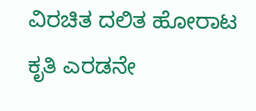ವಿರಚಿತ ದಲಿತ ಹೋರಾಟ ಕೃತಿ ಎರಡನೇ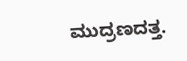ಮುದ್ರಣದತ್ತ.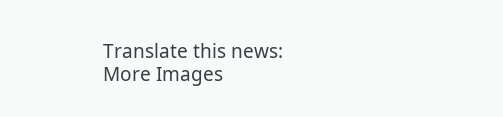Translate this news:
More Images